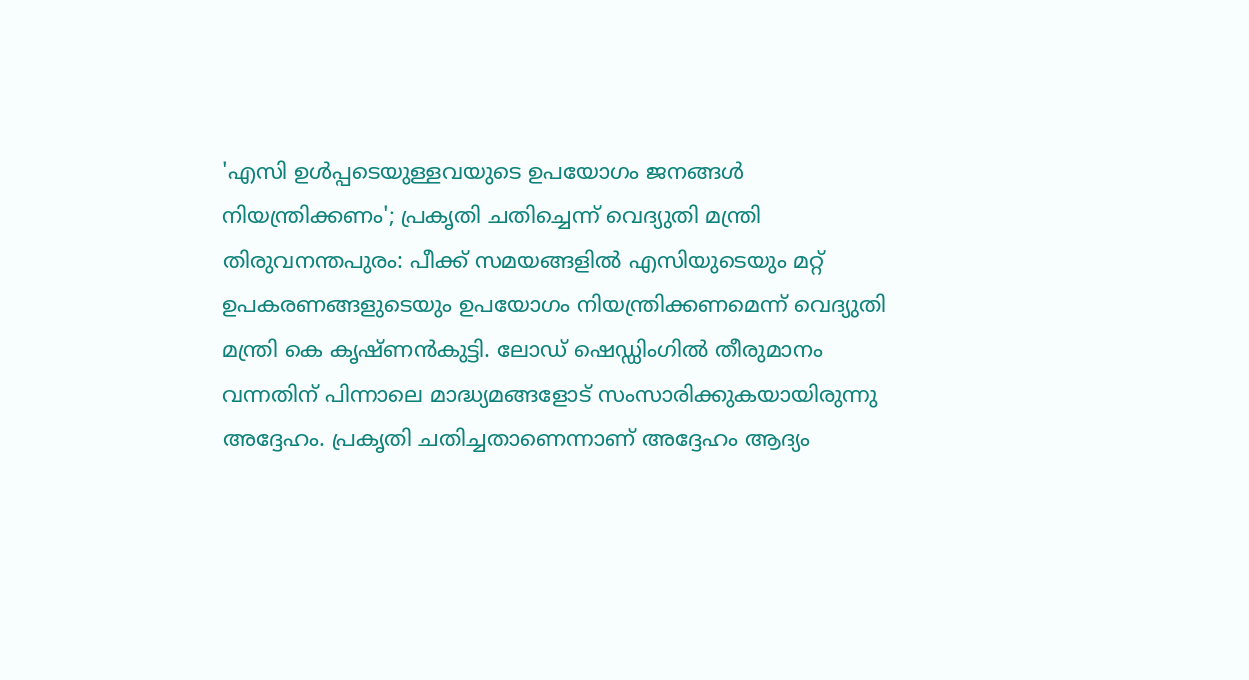'എസി ഉൾപ്പടെയുള്ളവയുടെ ഉപയോഗം ജനങ്ങൾ നിയന്ത്രിക്കണം'; പ്രകൃതി ചതിച്ചെന്ന് വെദ്യുതി മന്ത്രി
തിരുവനന്തപുരം: പീക്ക് സമയങ്ങളിൽ എസിയുടെയും മറ്റ് ഉപകരണങ്ങളുടെയും ഉപയോഗം നിയന്ത്രിക്കണമെന്ന് വെദ്യുതി മന്ത്രി കെ കൃഷ്ണൻകുട്ടി. ലോഡ് ഷെഡ്ഡിംഗിൽ തീരുമാനം വന്നതിന് പിന്നാലെ മാദ്ധ്യമങ്ങളോട് സംസാരിക്കുകയായിരുന്നു അദ്ദേഹം. പ്രകൃതി ചതിച്ചതാണെന്നാണ് അദ്ദേഹം ആദ്യം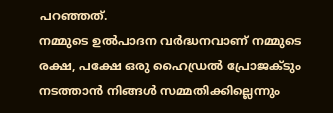പറഞ്ഞത്.
നമ്മുടെ ഉൽപാദന വർദ്ധനവാണ് നമ്മുടെ രക്ഷ, പക്ഷേ ഒരു ഹൈഡ്രൽ പ്രോജക്ടും നടത്താൻ നിങ്ങൾ സമ്മതിക്കില്ലെന്നും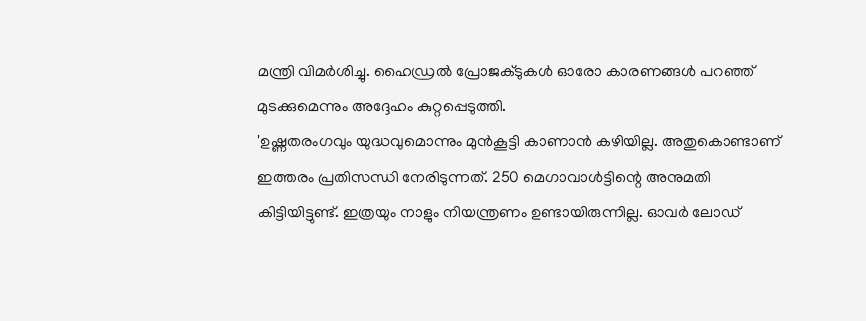മന്ത്രി വിമർശിച്ചു. ഹൈഡ്രൽ പ്രോജക്ടുകൾ ഓരോ കാരണങ്ങൾ പറഞ്ഞ് മുടക്കുമെന്നും അദ്ദേഹം കുറ്റപ്പെടുത്തി.
'ഉഷ്ണതരംഗവും യുദ്ധവുമൊന്നും മുൻകൂട്ടി കാണാൻ കഴിയില്ല. അതുകൊണ്ടാണ് ഇത്തരം പ്രതിസന്ധി നേരിടുന്നത്. 250 മെഗാവാൾട്ടിന്റെ അനുമതി കിട്ടിയിട്ടുണ്ട്. ഇത്രയും നാളും നിയന്ത്രണം ഉണ്ടായിരുന്നില്ല. ഓവർ ലോഡ്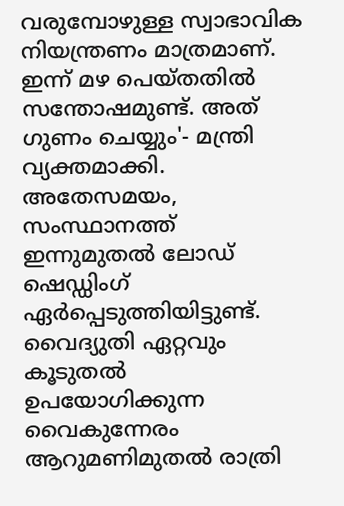വരുമ്പോഴുള്ള സ്വാഭാവിക നിയന്ത്രണം മാത്രമാണ്. ഇന്ന് മഴ പെയ്തതിൽ സന്തോഷമുണ്ട്. അത് ഗുണം ചെയ്യും'- മന്ത്രി വ്യക്തമാക്കി.
അതേസമയം, സംസ്ഥാനത്ത് ഇന്നുമുതൽ ലോഡ് ഷെഡ്ഡിംഗ് ഏർപ്പെടുത്തിയിട്ടുണ്ട്. വൈദ്യുതി ഏറ്റവും കൂടുതൽ ഉപയോഗിക്കുന്ന വൈകുന്നേരം ആറുമണിമുതൽ രാത്രി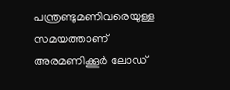പന്ത്രണ്ടുമണിവരെയുള്ള സമയത്താണ് അരമണിക്കൂർ ലോഡ്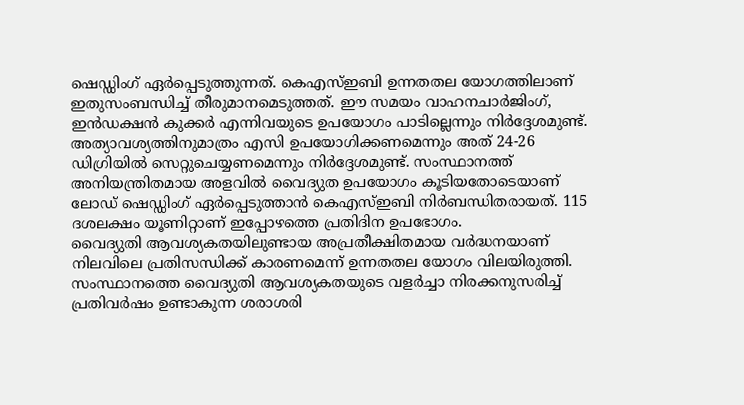ഷെഡ്ഡിംഗ് ഏർപ്പെടുത്തുന്നത്. കെഎസ്ഇബി ഉന്നതതല യോഗത്തിലാണ് ഇതുസംബന്ധിച്ച് തീരുമാനമെടുത്തത്. ഈ സമയം വാഹനചാർജിംഗ്, ഇൻഡക്ഷൻ കുക്കർ എന്നിവയുടെ ഉപയോഗം പാടില്ലെന്നും നിർദ്ദേശമുണ്ട്. അത്യാവശ്യത്തിനുമാത്രം എസി ഉപയോഗിക്കണമെന്നും അത് 24-26 ഡിഗ്രിയിൽ സെറ്റുചെയ്യണമെന്നും നിർദ്ദേശമുണ്ട്. സംസ്ഥാനത്ത് അനിയന്ത്രിതമായ അളവിൽ വൈദ്യുത ഉപയോഗം കൂടിയതോടെയാണ് ലോഡ് ഷെഡ്ഡിംഗ് ഏർപ്പെടുത്താൻ കെഎസ്ഇബി നിർബന്ധിതരായത്. 115 ദശലക്ഷം യൂണിറ്റാണ് ഇപ്പോഴത്തെ പ്രതിദിന ഉപഭോഗം.
വൈദ്യുതി ആവശ്യകതയിലുണ്ടായ അപ്രതീക്ഷിതമായ വർദ്ധനയാണ് നിലവിലെ പ്രതിസന്ധിക്ക് കാരണമെന്ന് ഉന്നതതല യോഗം വിലയിരുത്തി. സംസ്ഥാനത്തെ വൈദ്യുതി ആവശ്യകതയുടെ വളർച്ചാ നിരക്കനുസരിച്ച് പ്രതിവർഷം ഉണ്ടാകുന്ന ശരാശരി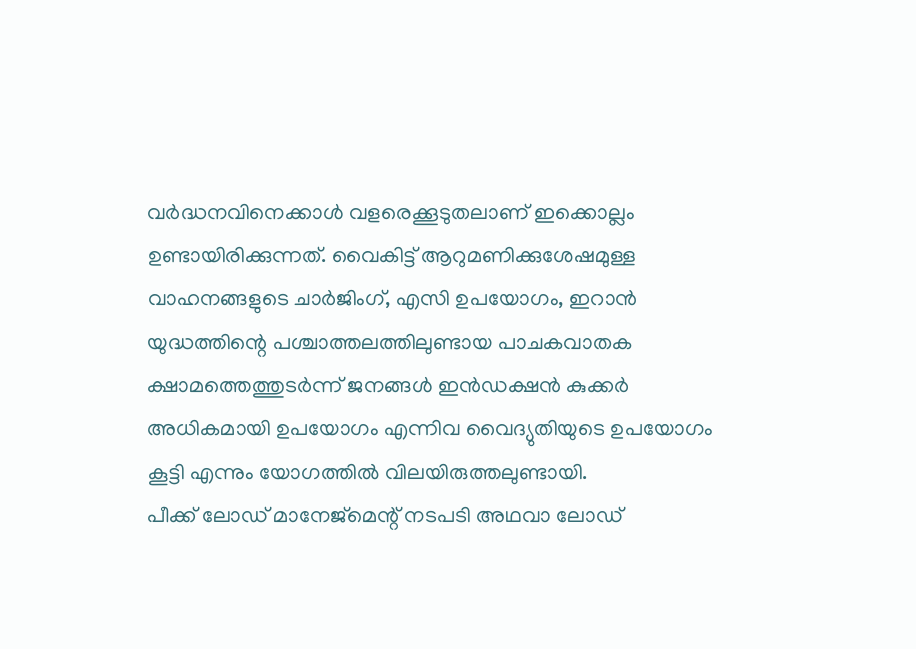വർദ്ധനവിനെക്കാൾ വളരെക്കൂടുതലാണ് ഇക്കൊല്ലം ഉണ്ടായിരിക്കുന്നത്. വൈകിട്ട് ആറുമണിക്കുശേഷമുള്ള വാഹനങ്ങളുടെ ചാർജിംഗ്, എസി ഉപയോഗം, ഇറാൻ യുദ്ധത്തിന്റെ പശ്ചാത്തലത്തിലുണ്ടായ പാചകവാതക ക്ഷാമത്തെത്തുടർന്ന് ജനങ്ങൾ ഇൻഡക്ഷൻ കുക്കർ അധികമായി ഉപയോഗം എന്നിവ വൈദ്യുതിയുടെ ഉപയോഗം കൂട്ടി എന്നും യോഗത്തിൽ വിലയിരുത്തലുണ്ടായി.
പീക്ക് ലോഡ് മാനേജ്മെന്റ് നടപടി അഥവാ ലോഡ്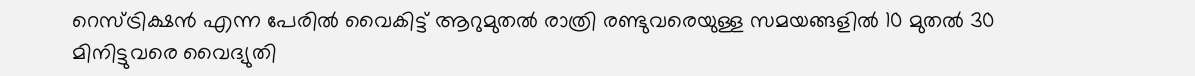റെസ്ട്രിക്ഷൻ എന്ന പേരിൽ വൈകിട്ട് ആറുമുതൽ രാത്രി രണ്ടുവരെയുള്ള സമയങ്ങളിൽ 10 മുതൽ 30 മിനിട്ടുവരെ വൈദ്യുതി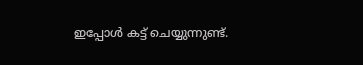ഇപ്പോൾ കട്ട് ചെയ്യുന്നുണ്ട്.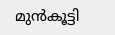മുൻകൂട്ടി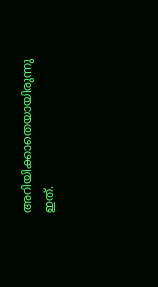അറിയിക്കാതെയായിരുന്നു ഇത്.